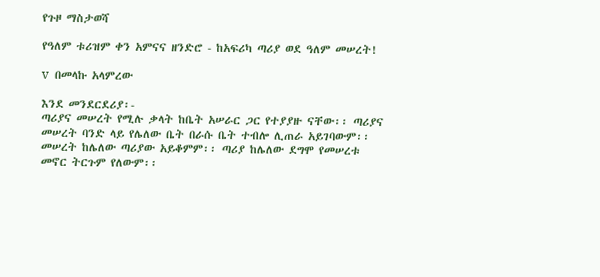የጉዞ ማስታወሻ

የዓለም ቱሪዝም ቀን አምናና ዘንድሮ - ከአፍሪካ ጣሪያ ወደ ዓለም መሠረት!

v  በመላኩ አላምረው

እንደ መንደርደሪያ፡-
ጣሪያና መሠረት የሚሉ ቃላት ከቤት አሠራር ጋር የተያያዙ ናቸው፡፡ ጣሪያና መሠረት ባንድ ላይ የሌለው ቤት በራሱ ቤት ተብሎ ሊጠራ አይገባውም፡፡ መሠረት ከሌለው ጣሪያው አይቆምም፡፡ ጣሪያ ከሌለው ደግሞ የመሠረቱ መኖር ትርጉም የለውም፡፡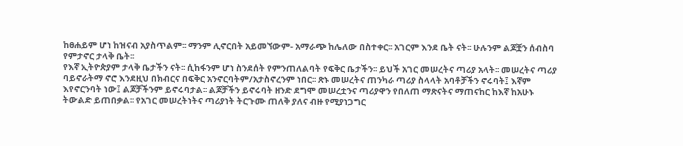ከፀሐይም ሆነ ከዝናብ አያስጥልም፡፡ ማንም ሊኖርበት አይመኘውም- አማራጭ ከሌለው በስተቀር፡፡ አገርም እንደ ቤት ናት፡፡ ሁሉንም ልጆቿን ሰብስባ የምታኖር ታላቅ ቤት፡፡
የእኛ ኢትዮጵያም ታላቅ ቤታችን ናት፡፡ ሲከፋንም ሆነ ስንደሰት የምንጠለልባት የፍቅር ቤታችን፡፡ ይህች አገር መሠረትና ጣሪያ አላት፡፡ መሠረትና ጣሪያ ባይኖራትማ ኖሮ እንደዚህ በክብርና በፍቅር አንኖርባትም/አታስኖረንም ነበር፡፡ ጽኑ መሠረትና ጠንካራ ጣሪያ ስላላት አባቶቻችን ኖሩባት፤ እኛም እየኖርንባት ነው፤ ልጆቻችንም ይኖሩባታል፡፡ ልጆቻችን ይኖሩባት ዘንድ ደግሞ መሠረቷንና ጣሪያዋን የበለጠ ማጽናትና ማጠናከር ከእኛ ከአሁኑ ትውልድ ይጠበቃል፡፡ የአገር መሠረትነትና ጣሪያነት ትርጉሙ ጠለቅ ያለና ብዙ የሚያነጋግር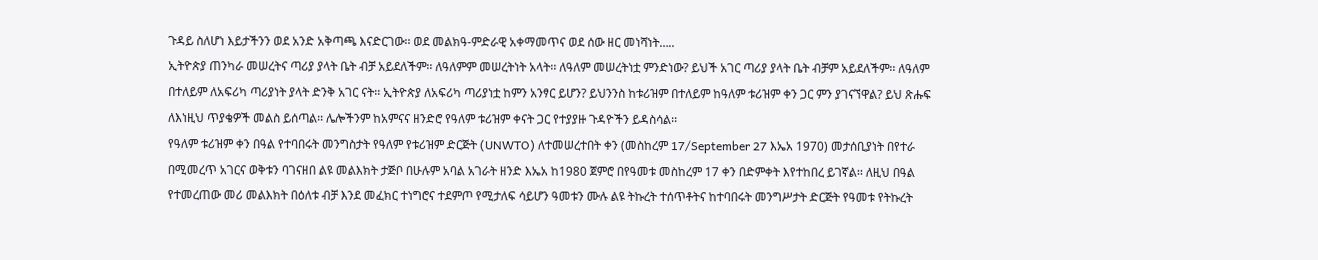ጉዳይ ስለሆነ እይታችንን ወደ አንድ አቅጣጫ እናድርገው፡፡ ወደ መልክዓ-ምድራዊ አቀማመጥና ወደ ሰው ዘር መነሻነት…..
ኢትዮጵያ ጠንካራ መሠረትና ጣሪያ ያላት ቤት ብቻ አይደለችም፡፡ ለዓለምም መሠረትነት አላት፡፡ ለዓለም መሠረትነቷ ምንድነው? ይህች አገር ጣሪያ ያላት ቤት ብቻም አይደለችም፡፡ ለዓለም በተለይም ለአፍሪካ ጣሪያነት ያላት ድንቅ አገር ናት፡፡ ኢትዮጵያ ለአፍሪካ ጣሪያነቷ ከምን አንፃር ይሆን? ይህንንስ ከቱሪዝም በተለይም ከዓለም ቱሪዝም ቀን ጋር ምን ያገናኘዋል? ይህ ጽሑፍ ለእነዚህ ጥያቄዎች መልስ ይሰጣል፡፡ ሌሎችንም ከአምናና ዘንድሮ የዓለም ቱሪዝም ቀናት ጋር የተያያዙ ጉዳዮችን ይዳስሳል፡፡
የዓለም ቱሪዝም ቀን በዓል የተባበሩት መንግስታት የዓለም የቱሪዝም ድርጅት (UNWTO) ለተመሠረተበት ቀን (መስከረም 17/September 27 እኤአ 1970) መታሰቢያነት በየተራ በሚመረጥ አገርና ወቅቱን ባገናዘበ ልዩ መልእክት ታጅቦ በሁሉም አባል አገራት ዘንድ እኤአ ከ1980 ጀምሮ በየዓመቱ መስከረም 17 ቀን በድምቀት እየተከበረ ይገኛል፡፡ ለዚህ በዓል የተመረጠው መሪ መልእክት በዕለቱ ብቻ እንደ መፈክር ተነግሮና ተደምጦ የሚታለፍ ሳይሆን ዓመቱን ሙሉ ልዩ ትኩረት ተሰጥቶትና ከተባበሩት መንግሥታት ድርጅት የዓመቱ የትኩረት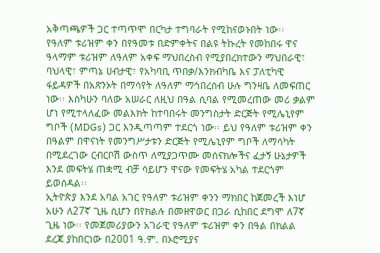አቅጣጫዎች ጋር ተጣጥሞ በርካታ ተግባራት የሚከናወኑበት ነው፡፡
የዓለም ቱሪዝም ቀን በየዓመቱ በድምቀትና በልዩ ትኩረት የመከበሩ ዋና ዓላማም ቱሪዝም ለዓለም አቀፍ ማህበረስብ የሚያበረክተውን ማህበራዊ፣ ባህላዊ፣ ምጣኔ ሀብታዊ፣ የአካባቢ ጥበቃ/እንክብካቤ እና ፓለቲካዊ ፋይዳዎች በአጽንኦት በማሳየት ለዓለም ማኅበረሰብ ሁሉ ግንዛቤ ለመፍጠር ነው፡፡ እስካሁን ባለው አሠራር ለዚህ በዓል ሲባል የሚመረጠው መሪ ቃልም ሆነ የሚተላለፈው መልእክት ከተባበሩት መንግስታት ድርጅት የሚሌኒየም ግቦች (MDGs) ጋር እንዲጣጣም ተደርጎ ነው፡፡ ይህ የዓለም ቱሪዝም ቀን በዓልም በዋናነት የመንግሥታቱን ድርጅት የሚሌኒየም ግቦች ለማሳካት በሚደረገው ርብርቦሽ ውስጥ ለሚያጋጥሙ መሰናክሎችና ፈታኝ ሁኔታዎች እንደ መፍትሄ ጠቋሚ ብቻ ሳይሆን ዋናው የመፍትሄ አካል ተደርጎም ይወሰዳል፡፡
ኢትዮጵያ እንደ አባል አገር የዓለም ቱሪዝም ቀንን ማክበር ከጀመረች እነሆ አሁን ለ27ኛ ጊዜ ሲሆን በየክልሉ በመዘዋወር በጋራ ሲከበር ደግሞ ለ7ኛ ጊዜ ነው፡፡ የመጀመሪያውን አገራዊ የዓለም ቱሪዝም ቀን በዓል በክልል ደረጃ ያከበርነው በ2001 ዓ.ም. በኦሮሚያና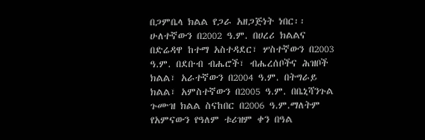በጋምቤላ ክልል የጋራ አዘጋጅነት ነበር፡፡ ሁለተኛውን በ2002 ዓ.ም. በሀረሪ ክልልና በድሬዳዋ ከተማ አስተዳደር፣ ሦስተኛውን በ2003 ዓ.ም. በደቡብ ብሔሮች፣ ብሔረሰቦችና ሕዝቦች ክልል፣ አራተኛውን በ2004 ዓ.ም. በትግራይ ክልል፣ አምስተኛውን በ2005 ዓ.ም. በቤኒሻንጉል ጉሙዝ ክልል ስናከበር በ2006 ዓ.ም.ማለትም የአምናውን የዓለም ቱሪዝም ቀን በዓል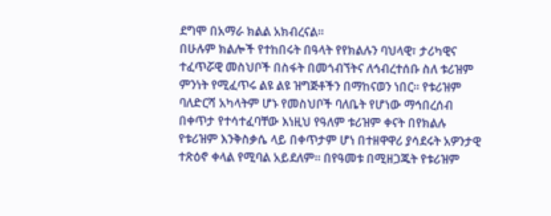ደግሞ በአማራ ክልል አክብረናል፡፡
በሁሉም ክልሎች የተከበሩት በዓላት የየክልሉን ባህላዊ፣ ታሪካዊና ተፈጥሯዊ መስህቦች በስፋት በመጎብኘትና ለኅብረተሰቡ ስለ ቱሪዝም ምንነት የሚፈጥሩ ልዩ ልዩ ዝግጅቶችን በማከናወን ነበር፡፡ የቱሪዝም ባለድርሻ አካላትም ሆኑ የመስህቦች ባለቤት የሆነው ማኅበረሰብ በቀጥታ የተሳተፈባቸው እነዚህ የዓለም ቱሪዝም ቀናት በየክልሉ የቱሪዝም እንቅስቃሴ ላይ በቀጥታም ሆነ በተዘዋዋሪ ያሳደሩት አዎንታዊ ተጽዕኖ ቀላል የሚባል አይደለም፡፡ በየዓመቱ በሚዘጋጁት የቱሪዝም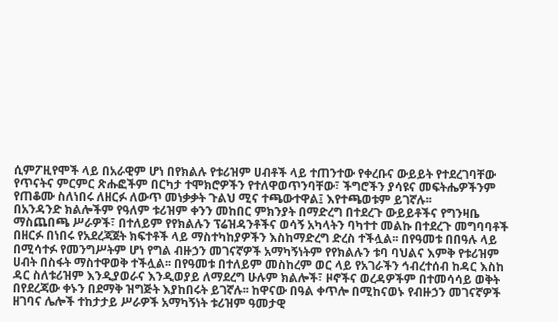ሲምፖዚየሞች ላይ በአራዊም ሆነ በየክልሉ የቱሪዝም ሀብቶች ላይ ተጠንተው የቀረቡና ውይይት የተደረገባቸው የጥናትና ምርምር ጽሑፎችም በርካታ ተሞክሮዎችን የተለዋወጥንባቸው፣ ችግሮችን ያሳዩና መፍትሔዎችንም የጠቆሙ ስለነበሩ ለዘርፉ ለውጥ መነቃቃት ጉልህ ሚና ተጫውተዋል፤ እየተጫወቱም ይገኛሉ፡፡
በአንዳንድ ክልሎችም የዓለም ቱሪዝም ቀንን መከበር ምክንያት በማድረግ በተደረጉ ውይይቶችና የግንዛቤ ማስጨበጫ ሥራዎች፣ በተለይም የየክልሉን ፕሬዝዳንቶችና ወሳኝ አካላትን ባካተተ መልኩ በተደረጉ መግባባቶች በዘርፉ በነበሩ የአደረጃጀት ክፍተቶች ላይ ማስተካከያዎችን እስከማድረግ ድረስ ተችሏል፡፡ በየዓመቱ በበዓሉ ላይ በሚሳተፉ የመንግሥትም ሆነ የግል ብዙኃን መገናኛዎች አማካኝነትም የየክልሉን ቱባ ባህልና እምቅ የቱሪዝም ሀብት በስፋት ማስተዋወቅ ተችሏል፡፡ በየዓመቱ በተለይም መስከረም ወር ላይ የአገራችን ኅብረተሰብ ከዳር እስከ ዳር ስለቱሪዝም እንዲያወራና እንዲወያይ ለማደረግ ሁሉም ክልሎች፣ ዞኖችና ወረዳዎችም በተመሳሳይ ወቅት በየደረጃው ቀኑን በደማቅ ዝግጅት እያከበሩት ይገኛሉ፡፡ ከዋናው በዓል ቀጥሎ በሚከናወኑ የብዙኃን መገናኛዎች ዘገባና ሌሎች ተከታታይ ሥራዎች አማካኝነት ቱሪዝም ዓመታዊ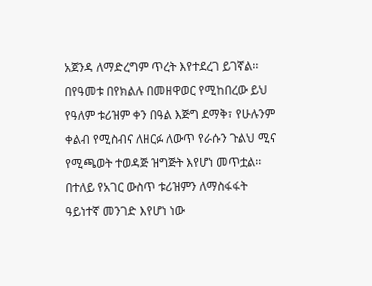አጀንዳ ለማድረግም ጥረት እየተደረገ ይገኛል፡፡
በየዓመቱ በየክልሉ በመዘዋወር የሚከበረው ይህ የዓለም ቱሪዝም ቀን በዓል እጅግ ደማቅ፣ የሁሉንም ቀልብ የሚስብና ለዘርፉ ለውጥ የራሱን ጉልህ ሚና የሚጫወት ተወዳጅ ዝግጅት እየሆነ መጥቷል፡፡ በተለይ የአገር ውስጥ ቱሪዝምን ለማስፋፋት ዓይነተኛ መንገድ እየሆነ ነው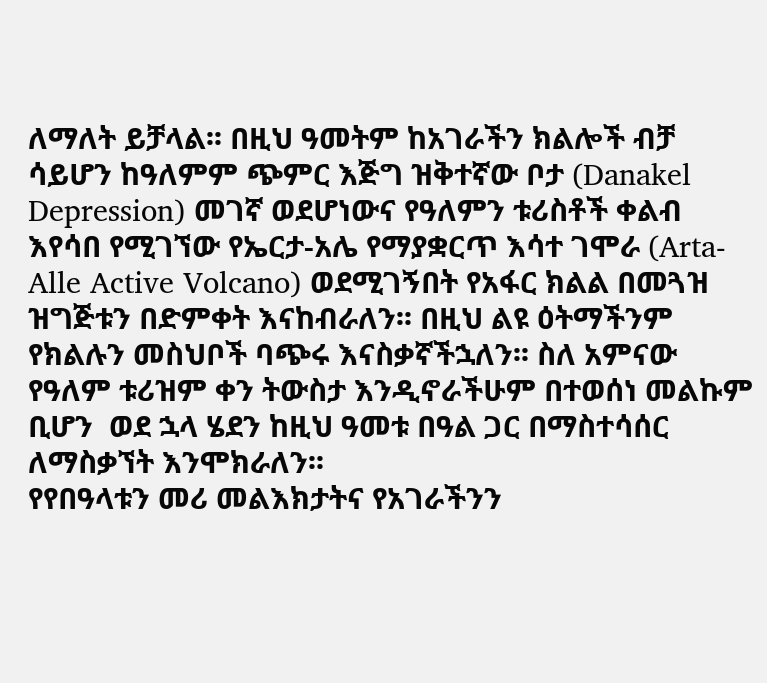ለማለት ይቻላል፡፡ በዚህ ዓመትም ከአገራችን ክልሎች ብቻ ሳይሆን ከዓለምም ጭምር እጅግ ዝቅተኛው ቦታ (Danakel Depression) መገኛ ወደሆነውና የዓለምን ቱሪስቶች ቀልብ እየሳበ የሚገኘው የኤርታ-አሌ የማያቋርጥ እሳተ ገሞራ (Arta-Alle Active Volcano) ወደሚገኝበት የአፋር ክልል በመጓዝ ዝግጅቱን በድምቀት እናከብራለን፡፡ በዚህ ልዩ ዕትማችንም የክልሉን መስህቦች ባጭሩ እናስቃኛችኋለን፡፡ ስለ አምናው የዓለም ቱሪዝም ቀን ትውስታ እንዲኖራችሁም በተወሰነ መልኩም ቢሆን  ወደ ኋላ ሄደን ከዚህ ዓመቱ በዓል ጋር በማስተሳሰር ለማስቃኘት እንሞክራለን፡፡
የየበዓላቱን መሪ መልእክታትና የአገራችንን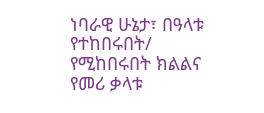ነባራዊ ሁኔታ፣ በዓላቱ የተከበሩበት/ የሚከበሩበት ክልልና የመሪ ቃላቱ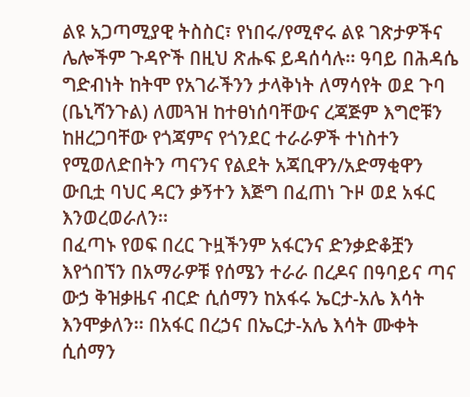ልዩ አጋጣሚያዊ ትስስር፣ የነበሩ/የሚኖሩ ልዩ ገጽታዎችና ሌሎችም ጉዳዮች በዚህ ጽሑፍ ይዳሰሳሉ፡፡ ዓባይ በሕዳሴ ግድብነት ከትሞ የአገራችንን ታላቅነት ለማሳየት ወደ ጉባ (ቤኒሻንጉል) ለመጓዝ ከተፀነሰባቸውና ረጃጅም እግሮቹን ከዘረጋባቸው የጎጃምና የጎንደር ተራራዎች ተነስተን የሚወለድበትን ጣናንና የልደት አጃቢዋን/አድማቂዋን ውቢቷ ባህር ዳርን ቃኝተን እጅግ በፈጠነ ጉዞ ወደ አፋር እንወረወራለን፡፡
በፈጣኑ የወፍ በረር ጉዟችንም አፋርንና ድንቃድቆቿን እየጎበኘን በአማራዎቹ የሰሜን ተራራ በረዶና በዓባይና ጣና ውኃ ቅዝቃዜና ብርድ ሲሰማን ከአፋሩ ኤርታ-አሌ እሳት እንሞቃለን፡፡ በአፋር በረኃና በኤርታ-አሌ እሳት ሙቀት ሲሰማን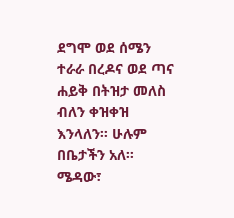ደግሞ ወደ ሰሜን ተራራ በረዶና ወደ ጣና ሐይቅ በትዝታ መለስ ብለን ቀዝቀዝ እንላለን፡፡ ሁሉም በቤታችን አለ፡፡ ሜዳው፣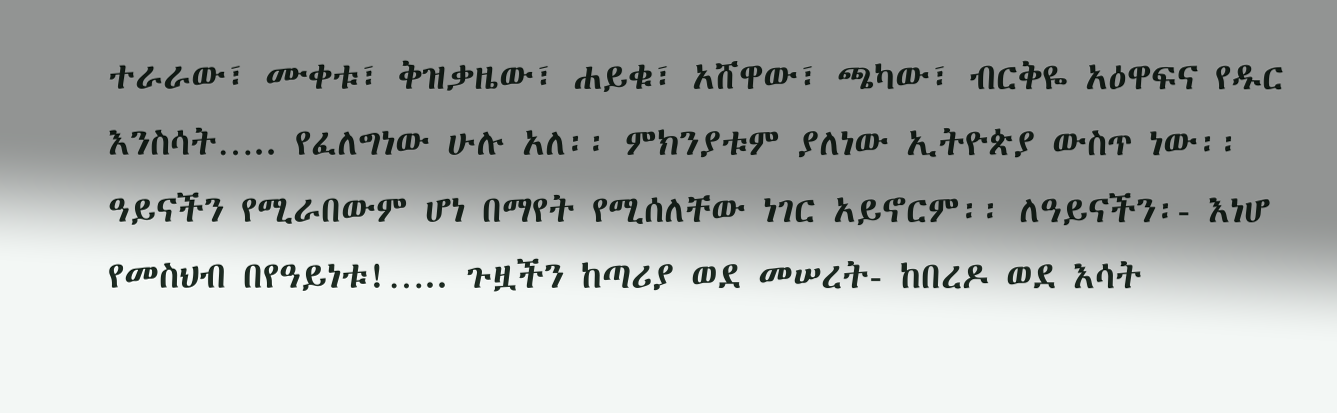ተራራው፣ ሙቀቱ፣ ቅዝቃዜው፣ ሐይቁ፣ አሸዋው፣ ጫካው፣ ብርቅዬ አዕዋፍና የዱር እንስሳት….. የፈለግነው ሁሉ አለ፡፡ ምክንያቱም ያለነው ኢትዮጵያ ውስጥ ነው፡፡ ዓይናችን የሚራበውም ሆነ በማየት የሚሰለቸው ነገር አይኖርም፡፡ ለዓይናችን፡- እነሆ የመስህብ በየዓይነቱ!….. ጉዟችን ከጣሪያ ወደ መሠረት- ከበረዶ ወደ እሳት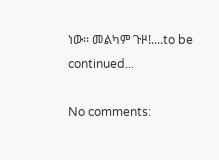ነው፡፡ መልካም ጉዞ!....to be continued...

No comments: